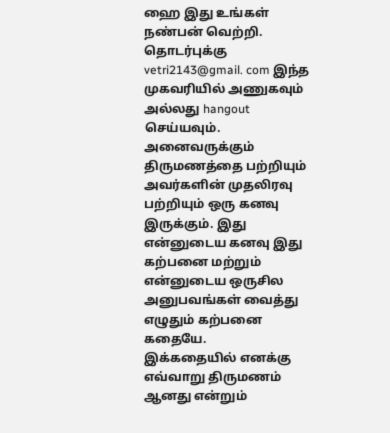ஹை இது உங்கள் நண்பன் வெற்றி. தொடர்புக்கு vetri2143@gmail. com இந்த முகவரியில் அணுகவும் அல்லது hangout செய்யவும்.
அனைவருக்கும் திருமணத்தை பற்றியும் அவர்களின் முதலிரவு பற்றியும் ஒரு கனவு இருக்கும். இது என்னுடைய கனவு இது கற்பனை மற்றும் என்னுடைய ஒருசில அனுபவங்கள் வைத்து எழுதும் கற்பனை கதையே.
இக்கதையில் எனக்கு எவ்வாறு திருமணம் ஆனது என்றும்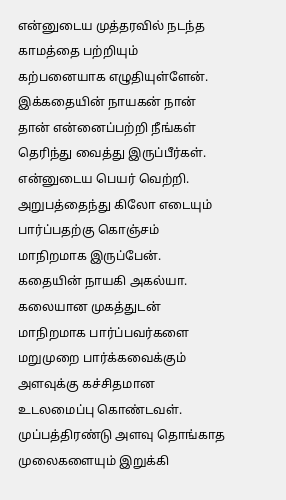என்னுடைய முத்தரவில் நடந்த காமத்தை பற்றியும் கற்பனையாக எழுதியுள்ளேன்.
இக்கதையின் நாயகன் நான் தான் என்னைப்பற்றி நீங்கள் தெரிந்து வைத்து இருப்பீர்கள். என்னுடைய பெயர் வெற்றி. அறுபத்தைந்து கிலோ எடையும் பார்ப்பதற்கு கொஞ்சம் மாநிறமாக இருப்பேன். கதையின் நாயகி அகல்யா. கலையான முகத்துடன் மாநிறமாக பார்ப்பவர்களை மறுமுறை பார்க்கவைக்கும் அளவுக்கு கச்சிதமான உடலமைப்பு கொண்டவள்.
முப்பத்திரண்டு அளவு தொங்காத முலைகளையும் இறுக்கி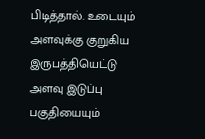பிடித்தால். உடையும் அளவுக்கு குறுகிய இருபத்தியெட்டு அளவு இடுப்பு பகுதியையும்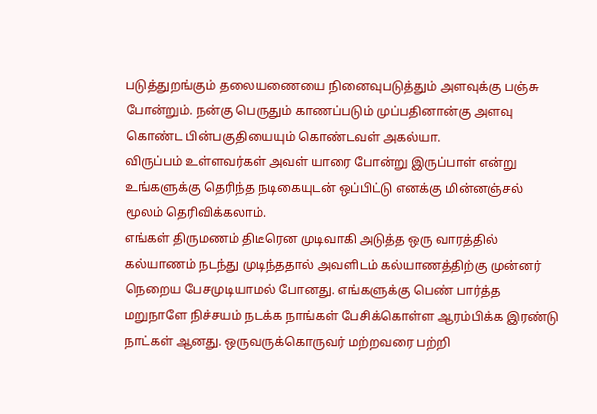படுத்துறங்கும் தலையணையை நினைவுபடுத்தும் அளவுக்கு பஞ்சு போன்றும். நன்கு பெருதும் காணப்படும் முப்பதினான்கு அளவு கொண்ட பின்பகுதியையும் கொண்டவள் அகல்யா.
விருப்பம் உள்ளவர்கள் அவள் யாரை போன்று இருப்பாள் என்று உங்களுக்கு தெரிந்த நடிகையுடன் ஒப்பிட்டு எனக்கு மின்னஞ்சல் மூலம் தெரிவிக்கலாம்.
எங்கள் திருமணம் திடீரென முடிவாகி அடுத்த ஒரு வாரத்தில் கல்யாணம் நடந்து முடிந்ததால் அவளிடம் கல்யாணத்திற்கு முன்னர் நெறைய பேசமுடியாமல் போனது. எங்களுக்கு பெண் பார்த்த மறுநாளே நிச்சயம் நடக்க நாங்கள் பேசிக்கொள்ள ஆரம்பிக்க இரண்டு நாட்கள் ஆனது. ஒருவருக்கொருவர் மற்றவரை பற்றி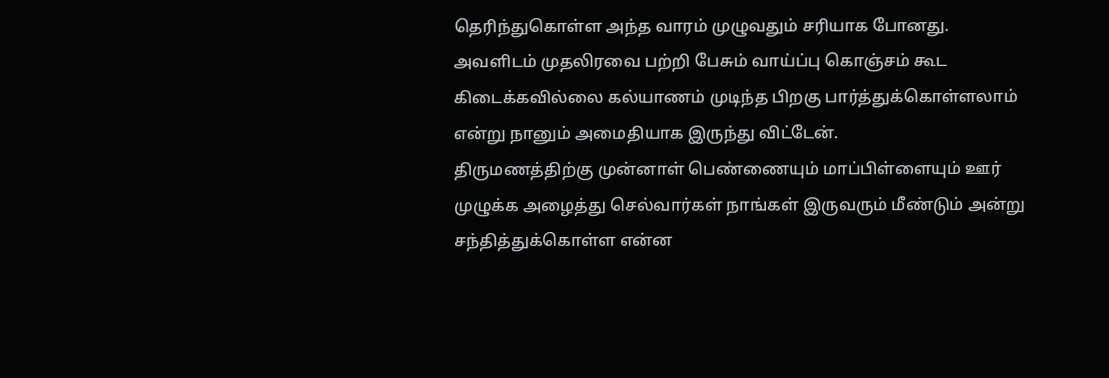தெரிந்துகொள்ள அந்த வாரம் முழுவதும் சரியாக போனது.
அவளிடம் முதலிரவை பற்றி பேசும் வாய்ப்பு கொஞ்சம் கூட கிடைக்கவில்லை கல்யாணம் முடிந்த பிறகு பார்த்துக்கொள்ளலாம் என்று நானும் அமைதியாக இருந்து விட்டேன்.
திருமணத்திற்கு முன்னாள் பெண்ணையும் மாப்பிள்ளையும் ஊர் முழுக்க அழைத்து செல்வார்கள் நாங்கள் இருவரும் மீண்டும் அன்று சந்தித்துக்கொள்ள என்ன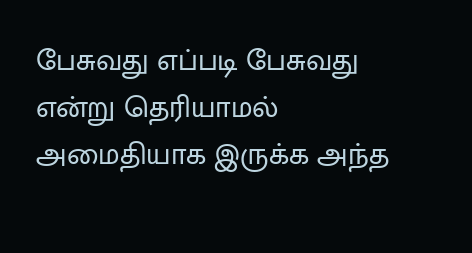பேசுவது எப்படி பேசுவது என்று தெரியாமல் அமைதியாக இருக்க அந்த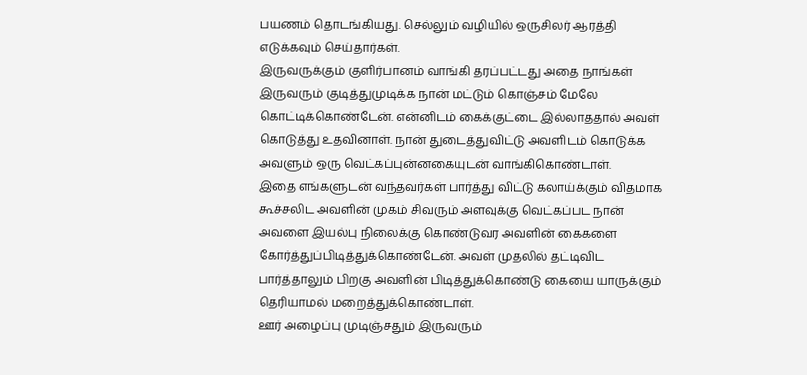பயணம் தொடங்கியது. செல்லும் வழியில் ஒருசிலர் ஆரத்தி எடுக்கவும் செய்தார்கள்.
இருவருக்கும் குளிர்பானம் வாங்கி தரப்பட்டது அதை நாங்கள் இருவரும் குடித்துமுடிக்க நான் மட்டும் கொஞ்சம் மேலே கொட்டிக்கொண்டேன். என்னிடம் கைக்குட்டை இல்லாததால் அவள் கொடுத்து உதவினாள். நான் துடைத்துவிட்டு அவளிடம் கொடுக்க அவளும் ஒரு வெட்கப்புன்னகையுடன் வாங்கிகொண்டாள்.
இதை எங்களுடன் வந்தவர்கள் பார்த்து விட்டு கலாய்க்கும் விதமாக கூச்சலிட அவளின் முகம் சிவரும் அளவுக்கு வெட்கப்பட நான் அவளை இயல்பு நிலைக்கு கொண்டுவர அவளின் கைகளை கோர்த்துப்பிடித்துக்கொண்டேன். அவள் முதலில் தட்டிவிட பார்த்தாலும் பிறகு அவளின் பிடித்துக்கொண்டு கையை யாருக்கும் தெரியாமல் மறைத்துக்கொண்டாள்.
ஊர் அழைப்பு முடிஞ்சதும் இருவரும்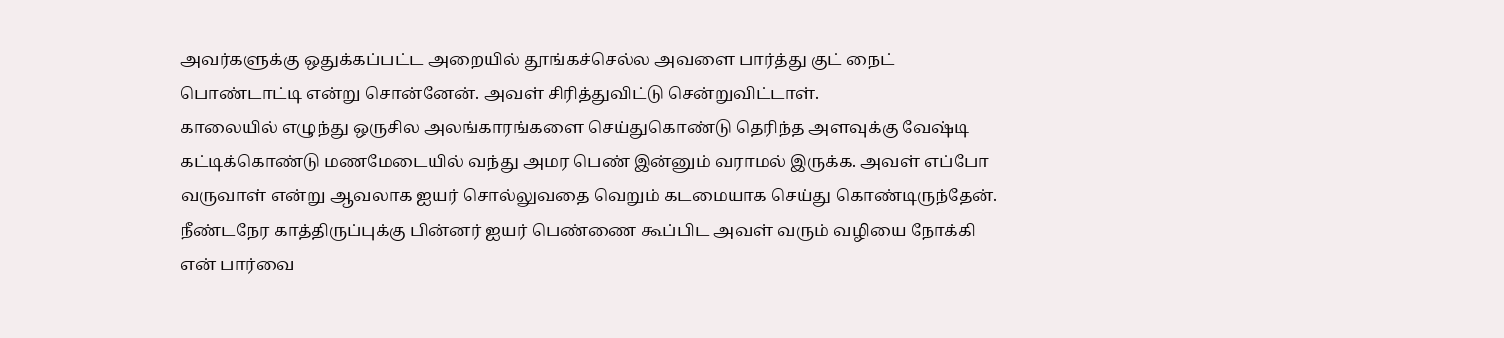அவர்களுக்கு ஒதுக்கப்பட்ட அறையில் தூங்கச்செல்ல அவளை பார்த்து குட் நைட் பொண்டாட்டி என்று சொன்னேன். அவள் சிரித்துவிட்டு சென்றுவிட்டாள்.
காலையில் எழுந்து ஒருசில அலங்காரங்களை செய்துகொண்டு தெரிந்த அளவுக்கு வேஷ்டி கட்டிக்கொண்டு மணமேடையில் வந்து அமர பெண் இன்னும் வராமல் இருக்க. அவள் எப்போ வருவாள் என்று ஆவலாக ஐயர் சொல்லுவதை வெறும் கடமையாக செய்து கொண்டிருந்தேன்.
நீண்டநேர காத்திருப்புக்கு பின்னர் ஐயர் பெண்ணை கூப்பிட அவள் வரும் வழியை நோக்கி என் பார்வை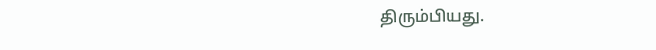திரும்பியது.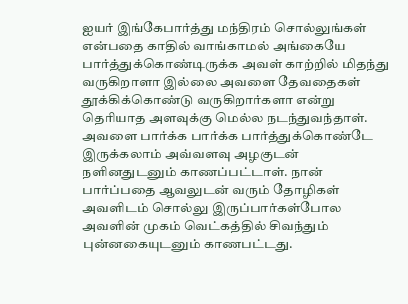ஐயர் இங்கேபார்த்து மந்திரம் சொல்லுங்கள் என்பதை காதில் வாங்காமல் அங்கையே பார்த்துக்கொண்டிருக்க அவள் காற்றில் மிதந்து வருகிறாளா இல்லை அவளை தேவதைகள் தூக்கிக்கொண்டு வருகிறார்களா என்று தெரியாத அளவுக்கு மெல்ல நடந்துவந்தாள்.
அவளை பார்க்க பார்க்க பார்த்துக்கொண்டே இருக்கலாம் அவ்வளவு அழகுடன் நளினதுடனும் காணப்பட்டாள். நான் பார்ப்பதை ஆவலுடன் வரும் தோழிகள் அவளிடம் சொல்லு இருப்பார்கள்போல அவளின் முகம் வெட்கத்தில் சிவந்தும் புன்னகையுடனும் காணபட்டது.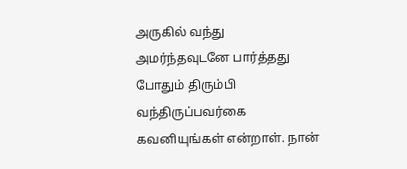அருகில் வந்து அமர்ந்தவுடனே பார்த்தது போதும் திரும்பி வந்திருப்பவர்கை கவனியுங்கள் என்றாள். நான்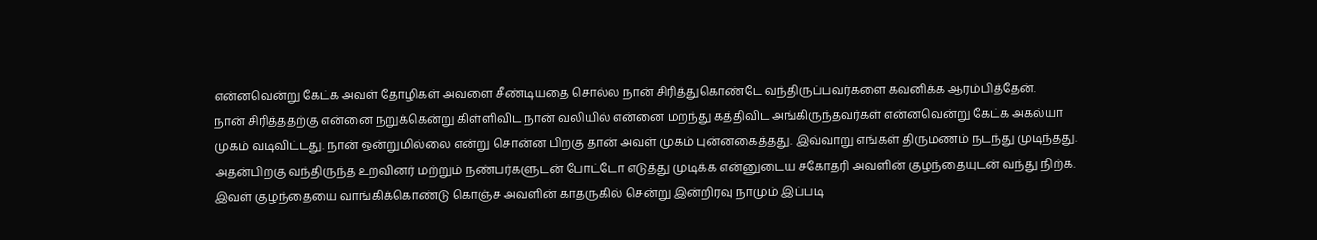என்னவென்று கேட்க அவள் தோழிகள் அவளை சீண்டியதை சொல்ல நான் சிரித்துகொண்டே வந்திருப்பவர்களை கவனிக்க ஆரம்பித்தேன்.
நான் சிரித்ததற்கு என்னை நறுக்கென்று கிள்ளிவிட நான் வலியில் என்னை மறந்து கத்திவிட அங்கிருந்தவர்கள் என்னவென்று கேட்க அகல்யா முகம் வடிவிட்டது. நான் ஒன்றுமில்லை என்று சொன்ன பிறகு தான் அவள் முகம் புன்னகைத்தது. இவ்வாறு எங்கள் திருமணம் நடந்து முடிந்தது.
அதன்பிறகு வந்திருந்த உறவினர் மற்றும் நண்பர்களுடன் போட்டோ எடுத்து முடிக்க என்னுடைய சகோதரி அவளின் குழந்தையுடன் வந்து நிற்க. இவள் குழந்தையை வாங்கிக்கொண்டு கொஞ்ச அவளின் காதருகில் சென்று இன்றிரவு நாமும் இப்படி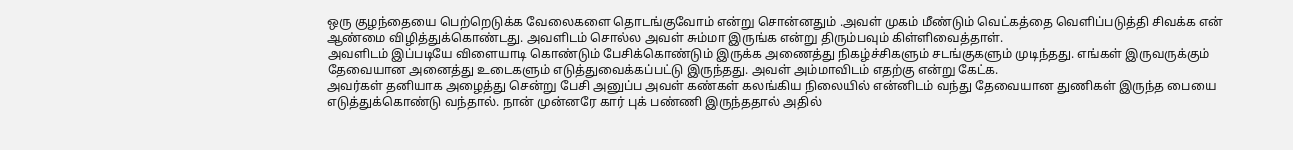ஒரு குழந்தையை பெற்றெடுக்க வேலைகளை தொடங்குவோம் என்று சொன்னதும் .அவள் முகம் மீண்டும் வெட்கத்தை வெளிப்படுத்தி சிவக்க என் ஆண்மை விழித்துக்கொண்டது. அவளிடம் சொல்ல அவள் சும்மா இருங்க என்று திரும்பவும் கிள்ளிவைத்தாள்.
அவளிடம் இப்படியே விளையாடி கொண்டும் பேசிக்கொண்டும் இருக்க அணைத்து நிகழ்ச்சிகளும் சடங்குகளும் முடிந்தது. எங்கள் இருவருக்கும் தேவையான அனைத்து உடைகளும் எடுத்துவைக்கப்பட்டு இருந்தது. அவள் அம்மாவிடம் எதற்கு என்று கேட்க.
அவர்கள் தனியாக அழைத்து சென்று பேசி அனுப்ப அவள் கண்கள் கலங்கிய நிலையில் என்னிடம் வந்து தேவையான துணிகள் இருந்த பையை எடுத்துக்கொண்டு வந்தால். நான் முன்னரே கார் புக் பண்ணி இருந்ததால் அதில்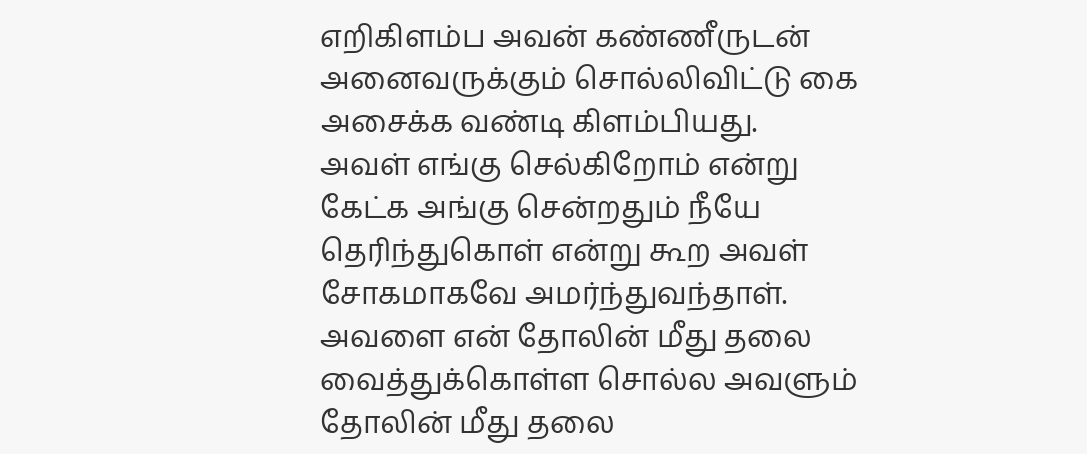எறிகிளம்ப அவன் கண்ணீருடன் அனைவருக்கும் சொல்லிவிட்டு கை அசைக்க வண்டி கிளம்பியது.
அவள் எங்கு செல்கிறோம் என்று கேட்க அங்கு சென்றதும் நீயே தெரிந்துகொள் என்று கூற அவள் சோகமாகவே அமர்ந்துவந்தாள். அவளை என் தோலின் மீது தலை வைத்துக்கொள்ள சொல்ல அவளும் தோலின் மீது தலை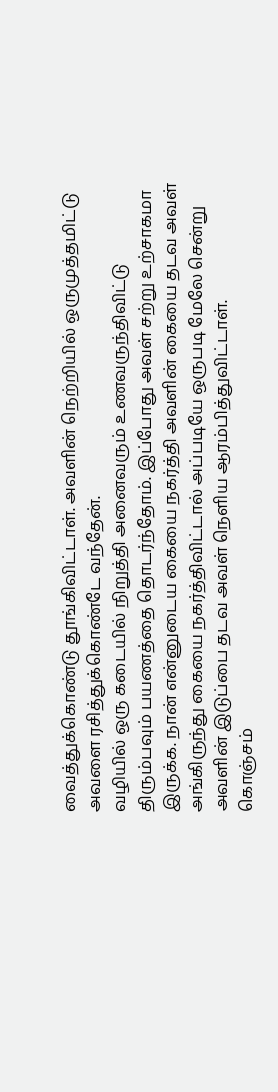வைத்துக்கொண்டு தூங்கிவிட்டாள். அவளின் நெற்றியில் ஒருமுத்தமிட்டு அவளை ரசித்துக்கொண்டே வந்தேன்.
வழியில் ஒரு கடையில் நிறுத்தி அனைவரும் உணவருந்திவிட்டு திரும்பவும் பயணத்தை தொடர்ந்தோம். இப்போது அவள் சற்று உற்சாகமா இருக்க. நான் என்னுடைய கையை நகர்த்தி அவளின் கையை தடவ அவள் அங்கிருந்து கையை நகர்த்திவிட்டால் அப்படியே ஒருபடி மேலே சென்று அவளின் இடுப்பை தடவ அவள் நெளிய ஆரம்பித்துவிட்டாள்.
கொஞ்சம்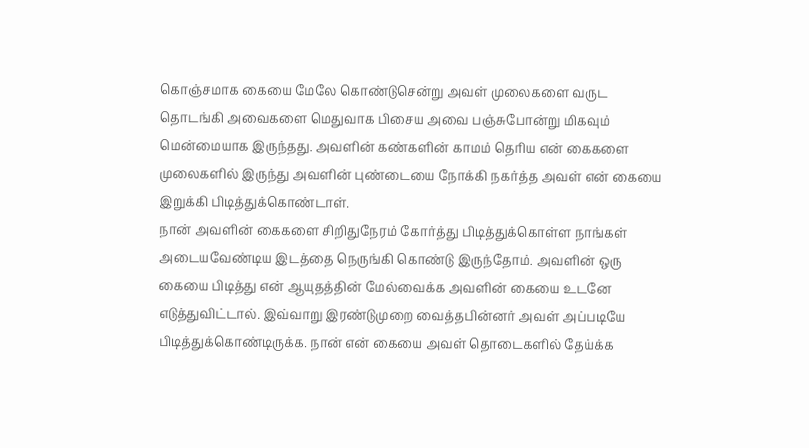கொஞ்சமாக கையை மேலே கொண்டுசென்று அவள் முலைகளை வருட தொடங்கி அவைகளை மெதுவாக பிசைய அவை பஞ்சுபோன்று மிகவும் மென்மையாக இருந்தது. அவளின் கண்களின் காமம் தெரிய என் கைகளை முலைகளில் இருந்து அவளின் புண்டையை நோக்கி நகர்த்த அவள் என் கையை இறுக்கி பிடித்துக்கொண்டாள்.
நான் அவளின் கைகளை சிறிதுநேரம் கோர்த்து பிடித்துக்கொள்ள நாங்கள் அடையவேண்டிய இடத்தை நெருங்கி கொண்டு இருந்தோம். அவளின் ஒரு கையை பிடித்து என் ஆயுதத்தின் மேல்வைக்க அவளின் கையை உடனே எடுத்துவிட்டால். இவ்வாறு இரண்டுமுறை வைத்தபின்னர் அவள் அப்படியே பிடித்துக்கொண்டிருக்க. நான் என் கையை அவள் தொடைகளில் தேய்க்க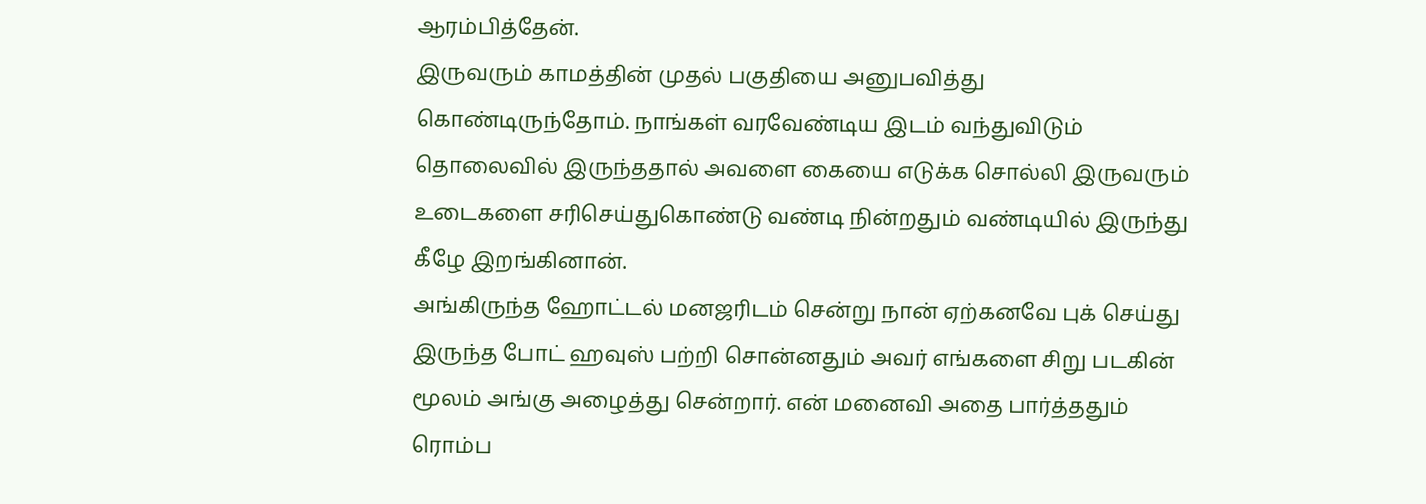ஆரம்பித்தேன்.
இருவரும் காமத்தின் முதல் பகுதியை அனுபவித்து கொண்டிருந்தோம். நாங்கள் வரவேண்டிய இடம் வந்துவிடும் தொலைவில் இருந்ததால் அவளை கையை எடுக்க சொல்லி இருவரும் உடைகளை சரிசெய்துகொண்டு வண்டி நின்றதும் வண்டியில் இருந்து கீழே இறங்கினான்.
அங்கிருந்த ஹோட்டல் மனஜரிடம் சென்று நான் ஏற்கனவே புக் செய்து இருந்த போட் ஹவுஸ் பற்றி சொன்னதும் அவர் எங்களை சிறு படகின் மூலம் அங்கு அழைத்து சென்றார். என் மனைவி அதை பார்த்ததும் ரொம்ப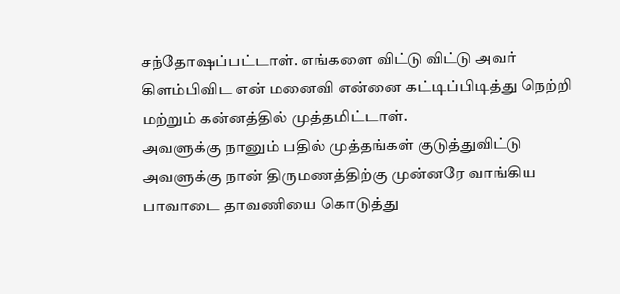சந்தோஷப்பட்டாள். எங்களை விட்டு விட்டு அவர் கிளம்பிவிட என் மனைவி என்னை கட்டிப்பிடித்து நெற்றி மற்றும் கன்னத்தில் முத்தமிட்டாள்.
அவளுக்கு நானும் பதில் முத்தங்கள் குடுத்துவிட்டு அவளுக்கு நான் திருமணத்திற்கு முன்னரே வாங்கிய பாவாடை தாவணியை கொடுத்து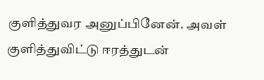குளித்துவர அனுப்பினேன். அவள் குளித்துவிட்டு ஈரத்துடன்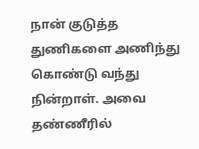நான் குடுத்த துணிகளை அணிந்து கொண்டு வந்து நின்றாள். அவை தண்ணீரில்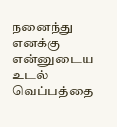நனைந்து எனக்கு என்னுடைய உடல் வெப்பத்தை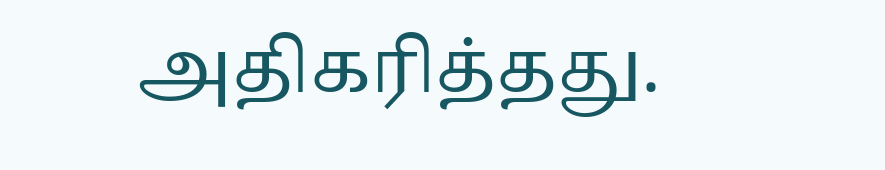அதிகரித்தது.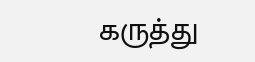கருத்து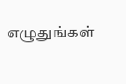எழுதுங்கள்